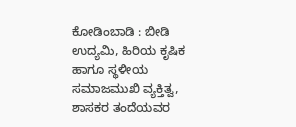ಕೋಡಿಂಬಾಡಿ : ಬೀಡಿ ಉದ್ಯಮಿ, ಹಿರಿಯ ಕೃಷಿಕ ಹಾಗೂ ಸ್ಥಳೀಯ ಸಮಾಜಮುಖಿ ವ್ಯಕ್ತಿತ್ವ, ಶಾಸಕರ ತಂದೆಯವರ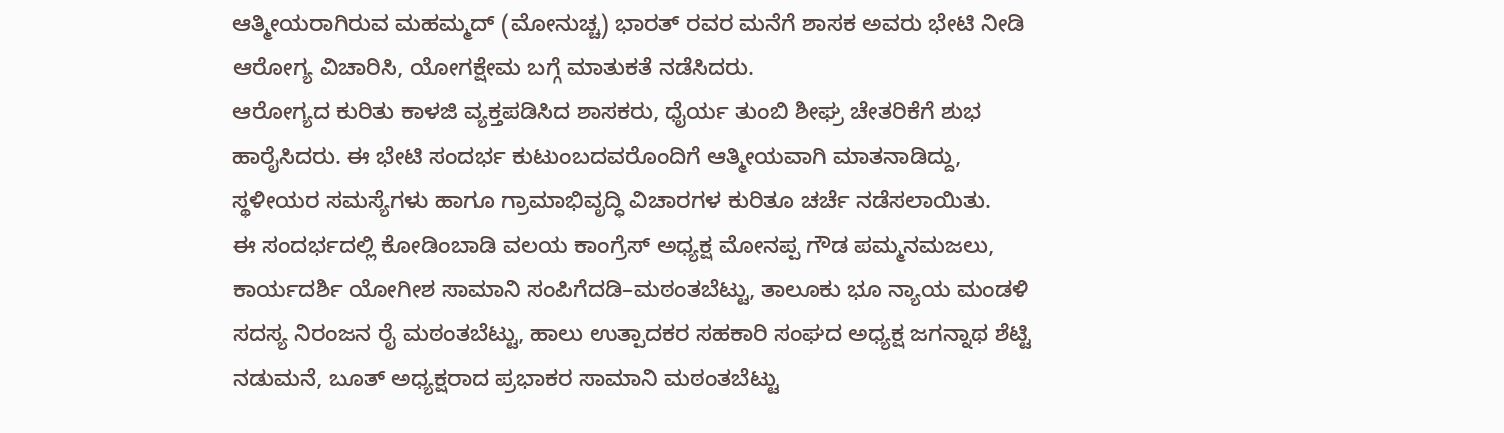ಆತ್ಮೀಯರಾಗಿರುವ ಮಹಮ್ಮದ್ (ಮೋನುಚ್ಚ) ಭಾರತ್ ರವರ ಮನೆಗೆ ಶಾಸಕ ಅವರು ಭೇಟಿ ನೀಡಿ ಆರೋಗ್ಯ ವಿಚಾರಿಸಿ, ಯೋಗಕ್ಷೇಮ ಬಗ್ಗೆ ಮಾತುಕತೆ ನಡೆಸಿದರು.
ಆರೋಗ್ಯದ ಕುರಿತು ಕಾಳಜಿ ವ್ಯಕ್ತಪಡಿಸಿದ ಶಾಸಕರು, ಧೈರ್ಯ ತುಂಬಿ ಶೀಘ್ರ ಚೇತರಿಕೆಗೆ ಶುಭ ಹಾರೈಸಿದರು. ಈ ಭೇಟಿ ಸಂದರ್ಭ ಕುಟುಂಬದವರೊಂದಿಗೆ ಆತ್ಮೀಯವಾಗಿ ಮಾತನಾಡಿದ್ದು, ಸ್ಥಳೀಯರ ಸಮಸ್ಯೆಗಳು ಹಾಗೂ ಗ್ರಾಮಾಭಿವೃದ್ಧಿ ವಿಚಾರಗಳ ಕುರಿತೂ ಚರ್ಚೆ ನಡೆಸಲಾಯಿತು.
ಈ ಸಂದರ್ಭದಲ್ಲಿ ಕೋಡಿಂಬಾಡಿ ವಲಯ ಕಾಂಗ್ರೆಸ್ ಅಧ್ಯಕ್ಷ ಮೋನಪ್ಪ ಗೌಡ ಪಮ್ಮನಮಜಲು, ಕಾರ್ಯದರ್ಶಿ ಯೋಗೀಶ ಸಾಮಾನಿ ಸಂಪಿಗೆದಡಿ–ಮಠಂತಬೆಟ್ಟು, ತಾಲೂಕು ಭೂ ನ್ಯಾಯ ಮಂಡಳಿ ಸದಸ್ಯ ನಿರಂಜನ ರೈ ಮಠಂತಬೆಟ್ಟು, ಹಾಲು ಉತ್ಪಾದಕರ ಸಹಕಾರಿ ಸಂಘದ ಅಧ್ಯಕ್ಷ ಜಗನ್ನಾಥ ಶೆಟ್ಟಿ ನಡುಮನೆ, ಬೂತ್ ಅಧ್ಯಕ್ಷರಾದ ಪ್ರಭಾಕರ ಸಾಮಾನಿ ಮಠಂತಬೆಟ್ಟು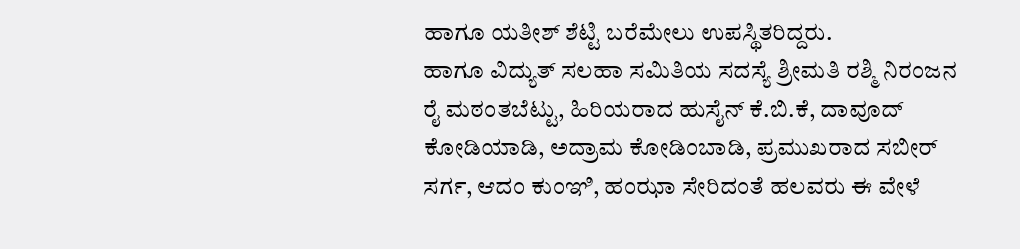ಹಾಗೂ ಯತೀಶ್ ಶೆಟ್ಟಿ ಬರೆಮೇಲು ಉಪಸ್ಥಿತರಿದ್ದರು.
ಹಾಗೂ ವಿದ್ಯುತ್ ಸಲಹಾ ಸಮಿತಿಯ ಸದಸ್ಯೆ ಶ್ರೀಮತಿ ರಶ್ಮಿ ನಿರಂಜನ ರೈ ಮಠಂತಬೆಟ್ಟು, ಹಿರಿಯರಾದ ಹುಸೈನ್ ಕೆ.ಬಿ.ಕೆ, ದಾವೂದ್ ಕೋಡಿಯಾಡಿ, ಅದ್ರಾಮ ಕೋಡಿಂಬಾಡಿ, ಪ್ರಮುಖರಾದ ಸಬೀರ್ ಸರ್ಗ, ಆದಂ ಕುಂಞಿ, ಹಂಝಾ ಸೇರಿದಂತೆ ಹಲವರು ಈ ವೇಳೆ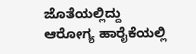ಜೊತೆಯಲ್ಲಿದ್ದು ಆರೋಗ್ಯ ಹಾರೈಕೆಯಲ್ಲಿ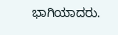ಭಾಗಿಯಾದರು.